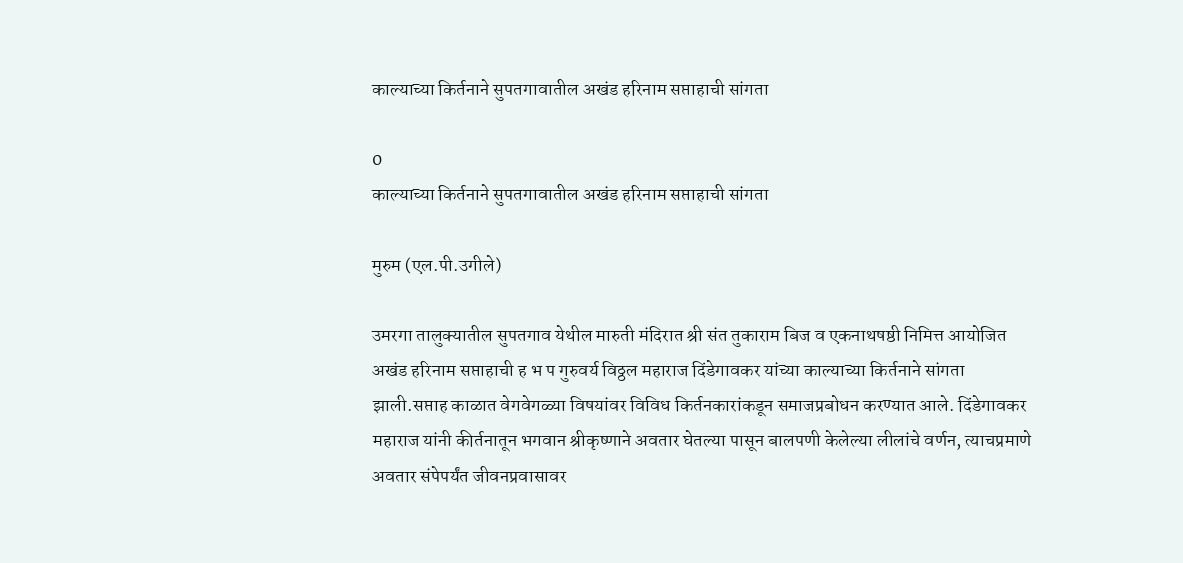काल्याच्या किर्तनाने सुपतगावातील अखंड हरिनाम सप्ताहाची सांगता

0
काल्याच्या किर्तनाने सुपतगावातील अखंड हरिनाम सप्ताहाची सांगता

मुरुम (एल.पी.उगीले)

उमरगा तालुक्यातील सुपतगाव येथील मारुती मंदिरात श्री संत तुकाराम बिज व एकनाथषष्ठी निमित्त आयोजित अखंड हरिनाम सप्ताहाची ह भ प गुरुवर्य विठ्ठल महाराज दिंडेगावकर यांच्या काल्याच्या किर्तनाने सांगता झाली.सप्ताह काळात वेगवेगळ्या विषयांवर विविध किर्तनकारांकडून समाजप्रबोधन करण्यात आले. दिंडेगावकर महाराज यांनी कीर्तनातून भगवान श्रीकृष्णाने अवतार घेतल्या पासून बालपणी केलेल्या लीलांचे वर्णन, त्याचप्रमाणे अवतार संपेपर्यंत जीवनप्रवासावर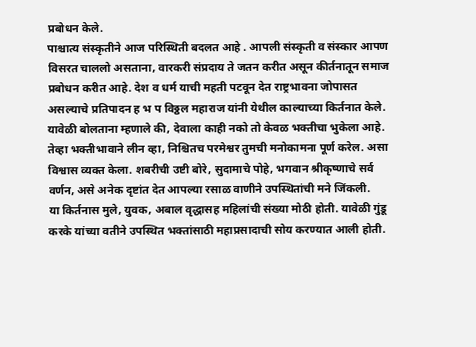प्रबोधन केले.
पाश्चात्य संस्कृतीने आज परिस्थिती बदलत आहे . आपली संस्कृती व संस्कार आपण विसरत चाललो असताना, वारकरी संप्रदाय ते जतन करीत असून कीर्तनातून समाज प्रबोधन करीत आहे. देश व धर्म याची महती पटवून देत राष्ट्रभावना जोपासत असल्याचे प्रतिपादन ह भ प विठ्ठल महाराज यांनी येथील काल्याच्या किर्तनात केले.
यावेळी बोलताना म्हणाले की, देवाला काही नको तो केवळ भक्तीचा भुकेला आहे. तेव्हा भक्तीभावाने लीन व्हा, निश्चितच परमेश्वर तुमची मनोकामना पूर्ण करेल. असा विश्वास व्यक्त केला. शबरीची उष्टी बोरे, सुदामाचे पोहे, भगवान श्रीकृष्णाचे सर्व वर्णन, असे अनेक दृष्टांत देत आपल्या रसाळ वाणीने उपस्थितांची मने जिंकली.
या किर्तनास मुले, युवक, अबाल वृद्धासह महिलांची संख्या मोठी होती. यावेळी गुंडू करके यांच्या वतीने उपस्थित भक्तांसाठी महाप्रसादाची सोय करण्यात आली होती.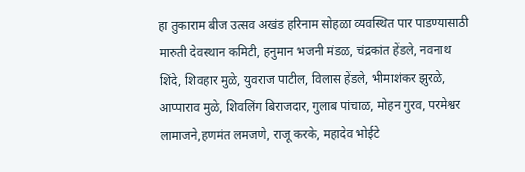हा तुकाराम बीज उत्सव अखंड हरिनाम सोहळा व्यवस्थित पार पाडण्यासाठी मारुती देवस्थान कमिटी, हनुमान भजनी मंडळ, चंद्रकांत हेंडले, नवनाथ शिंदे, शिवहार मुळे, युवराज पाटील, विलास हेंडले, भीमाशंकर झुरळे, आप्पाराव मुळे, शिवलिंग बिराजदार, गुलाब पांचाळ, मोहन गुरव, परमेश्वर लामाजने,हणमंत लमजणे, राजू करके, महादेव भोईटे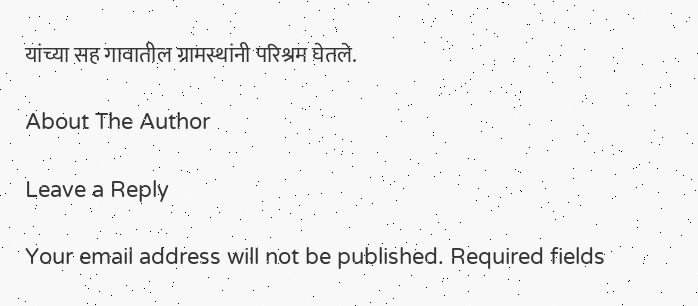यांच्या सह गावातील ग्रामस्थांनी परिश्रम घेतले.

About The Author

Leave a Reply

Your email address will not be published. Required fields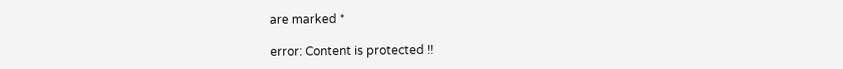are marked *

error: Content is protected !!